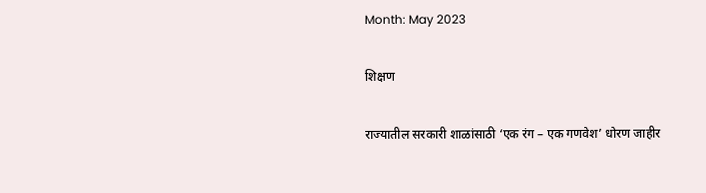Month: May 2023

शिक्षण

राज्यातील सरकारी शाळांसाठी ‘एक रंग – एक गणवेश’ धोरण जाहीर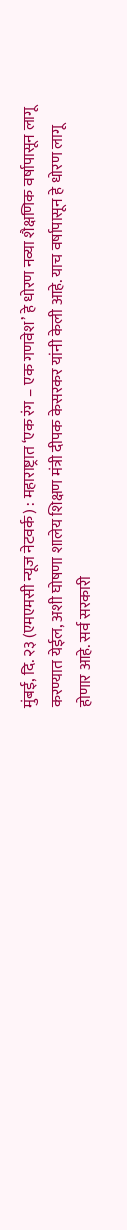मुंबई, दि. २३ (एमएमसी न्यूज नेटवर्क) : महाराष्ट्रात ‘एक रंग – एक गणवेश’ हे धोरण नव्या शैक्षणिक वर्षापासून लागू करण्यात येईल, अशी घोषणा शालेय शिक्षण मंत्री दीपक केसरकर यांनी केली आहे. याच वर्षापासून हे धोरण लागू होणार आहे. सर्व सरकारी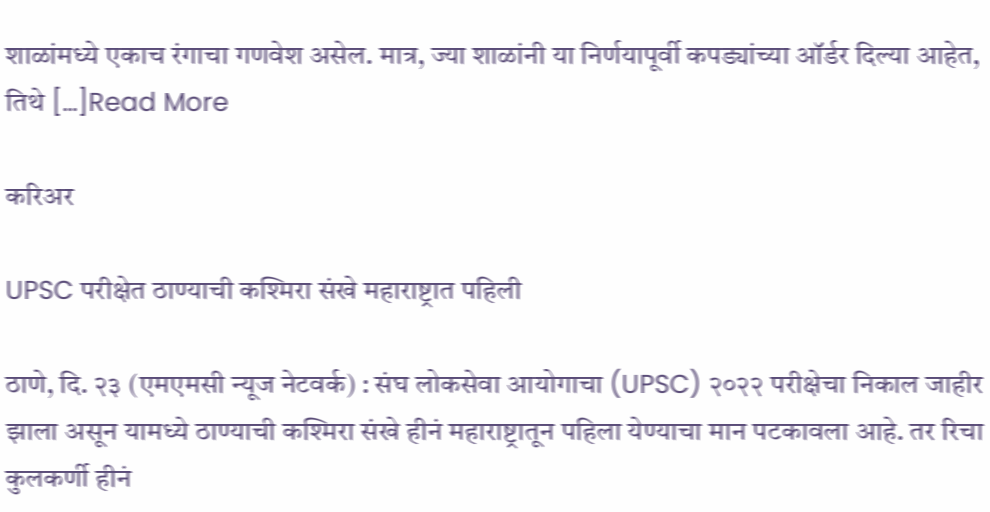शाळांमध्ये एकाच रंगाचा गणवेश असेल. मात्र, ज्या शाळांनी या निर्णयापूर्वी कपड्यांच्या ऑर्डर दिल्या आहेत, तिथे […]Read More

करिअर

UPSC परीक्षेत ठाण्याची कश्मिरा संखे महाराष्ट्रात पहिली

ठाणे, दि. २३ (एमएमसी न्यूज नेटवर्क) : संघ लोकसेवा आयोगाचा (UPSC) २०२२ परीक्षेचा निकाल जाहीर झाला असून यामध्ये ठाण्याची कश्मिरा संखे हीनं महाराष्ट्रातून पहिला येण्याचा मान पटकावला आहे. तर रिचा कुलकर्णी हीनं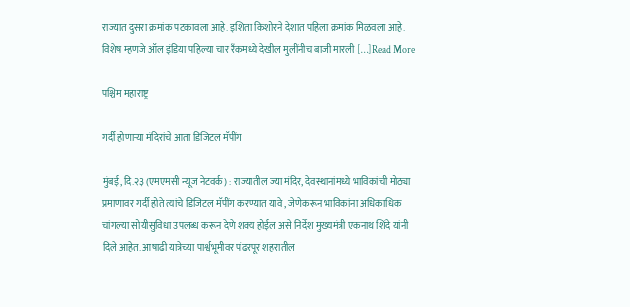राज्यात दुसरा क्रमांक पटकावला आहे. इशिता किशोरने देशात पहिला क्रमांक मिळवला आहे. विशेष म्हणजे ऑल इंडिया पहिल्या चार रँकमध्ये देखील मुलींनीच बाजी मारली […]Read More

पश्चिम महाराष्ट्र

गर्दी होणाऱ्या मंदिरांचे आता डिजिटल मॅपींग

मुंबई, दि.२३ (एमएमसी न्यूज नेटवर्क) : राज्यातील ज्या मंदिर, देवस्थानांमध्ये भाविकांची मोठ्या प्रमाणावर गर्दी होते त्यांचे डिजिटल मॅपींग करण्यात यावे , जेणेकरून भाविकांना अधिकाधिक चांगल्या सोयीसुविधा उपलब्ध करून देणे शक्य होईल असे निर्देश मुख्यमंत्री एकनाथ शिंदे यांनी दिले आहेत. आषाढी यात्रेच्या पार्श्वभूमीवर पंढरपूर शहरातील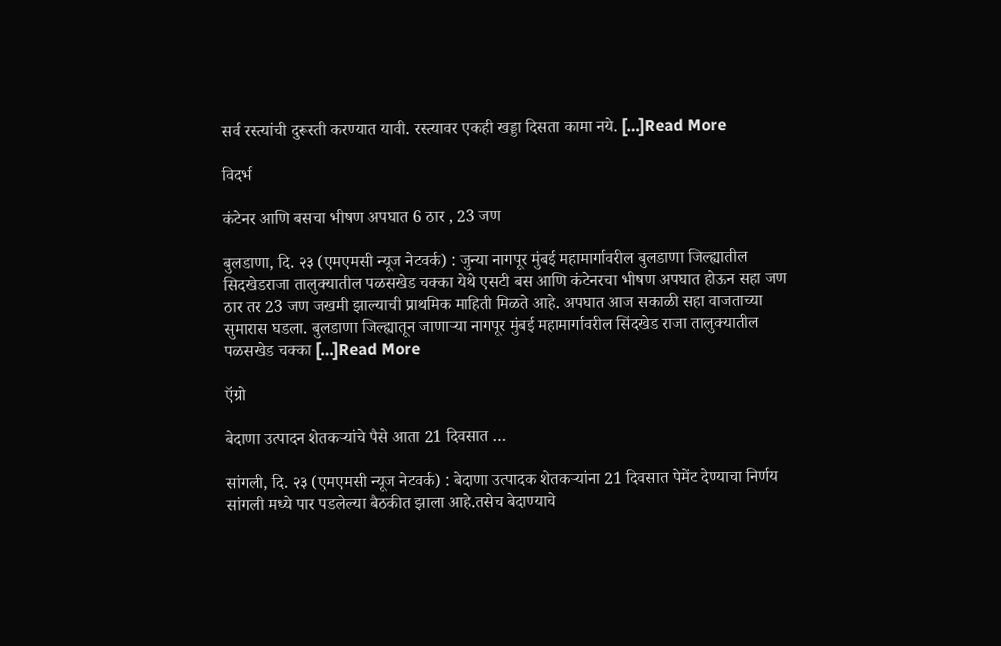सर्व रस्त्यांची दुरूस्ती करण्यात यावी. रस्त्यावर एकही खड्डा दिसता कामा नये. […]Read More

विदर्भ

कंटेनर आणि बसचा भीषण अपघात 6 ठार , 23 जण

बुलडाणा, दि. २३ (एमएमसी न्यूज नेटवर्क) : जुन्या नागपूर मुंबई महामार्गावरील बुलडाणा जिल्ह्यातील सिदखेडराजा तालुक्यातील पळसखेड चक्का येथे एसटी बस आणि कंटेनरचा भीषण अपघात होऊन सहा जण ठार तर 23 जण जखमी झाल्याची प्राथमिक माहिती मिळते आहे. अपघात आज सकाळी सहा वाजताच्या सुमारास घडला. बुलडाणा जिल्ह्यातून जाणाऱ्या नागपूर मुंबई महामार्गावरील सिंदखेड राजा तालुक्यातील पळसखेड चक्का […]Read More

ऍग्रो

बेदाणा उत्पादन शेतकऱ्यांचे पैसे आता 21 दिवसात …

सांगली, दि. २३ (एमएमसी न्यूज नेटवर्क) : बेदाणा उत्पादक शेतकऱ्यांना 21 दिवसात पेमेंट देण्याचा निर्णय सांगली मध्ये पार पडलेल्या बैठकीत झाला आहे.तसेच बेदाण्याचे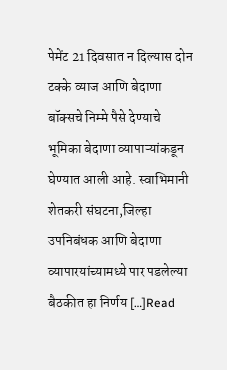पेमेंट 21 दिवसात न दिल्यास दोन टक्के व्याज आणि बेदाणा बॉक्सचे निम्मे पैसे देण्याचे भूमिका बेदाणा व्यापाऱ्यांकडून घेण्यात आली आहे. स्वाभिमानी शेतकरी संघटना,जिल्हा उपनिबंधक आणि बेदाणा व्यापारयांच्यामध्ये पार पडलेल्या बैठकीत हा निर्णय […]Read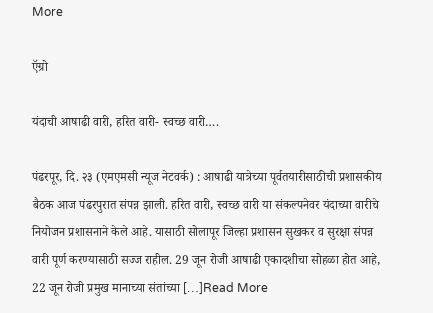More

ऍग्रो

यंदाची आषाढी वारी, हरित वारी- स्वच्छ वारी….

पंढरपूर, दि. २३ (एमएमसी न्यूज नेटवर्क) : आषाढी यात्रेच्या पूर्वतयारीसाठीची प्रशासकीय बैठक आज पंढरपुरात संपन्न झाली. हरित वारी, स्वच्छ वारी या संकल्पनेवर यंदाच्या वारीचे नियोजन प्रशासनाने केले आहे. यासाठी सोलापूर जिल्हा प्रशासन सुखकर व सुरक्षा संपन्न वारी पूर्ण करण्यासाठी सज्ज राहील. 29 जून रोजी आषाढी एकादशीचा सोहळा होत आहे, 22 जून रोजी प्रमुख मानाच्या संतांच्या […]Read More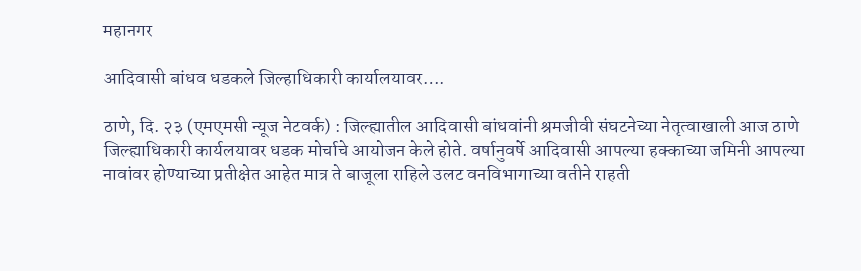महानगर

आदिवासी बांधव धडकले जिल्हाधिकारी कार्यालयावर….

ठाणे, दि. २३ (एमएमसी न्यूज नेटवर्क) : जिल्ह्यातील आदिवासी बांधवांनी श्रमजीवी संघटनेच्या नेतृत्वाखाली आज ठाणे जिल्ह्याधिकारी कार्यलयावर धडक मोर्चाचे आयोजन केले होते. वर्षानुवर्षे आदिवासी आपल्या हक्काच्या जमिनी आपल्या नावांवर होण्याच्या प्रतीक्षेत आहेत मात्र ते बाजूला राहिले उलट वनविभागाच्या वतीने राहती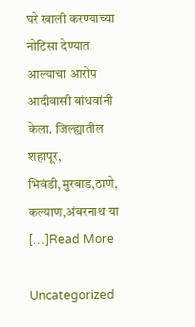घरे खाली करण्याच्या नोटिसा देण्यात आल्याचा आरोप आदीवासी बांधवांनी केला. जिल्ह्यातील शहापूर, भिवंडी,मुरबाड,ठाणे, कल्याण,अंबरनाथ या […]Read More

Uncategorized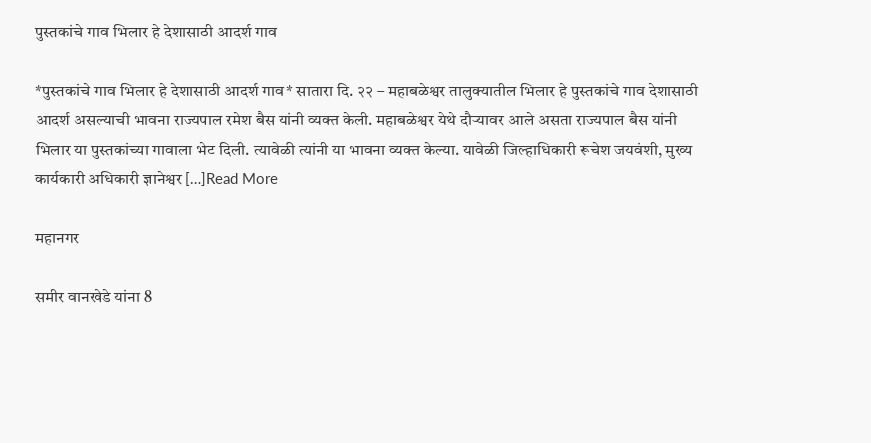पुस्तकांचे गाव भिलार हे देशासाठी आदर्श गाव

*पुस्तकांचे गाव भिलार हे देशासाठी आदर्श गाव* सातारा दि. २२ – महाबळेश्वर तालुक्यातील भिलार हे पुस्तकांचे गाव देशासाठी आदर्श असल्याची भावना राज्यपाल रमेश बैस यांनी व्यक्त केली. महाबळेश्वर येथे दौऱ्यावर आले असता राज्यपाल बैस यांनी भिलार या पुस्तकांच्या गावाला भेट दिली. त्यावेळी त्यांनी या भावना व्यक्त केल्या. यावेळी जिल्हाधिकारी रूचेश जयवंशी, मुख्य कार्यकारी अधिकारी ज्ञानेश्वर […]Read More

महानगर

समीर वानखेडे यांना 8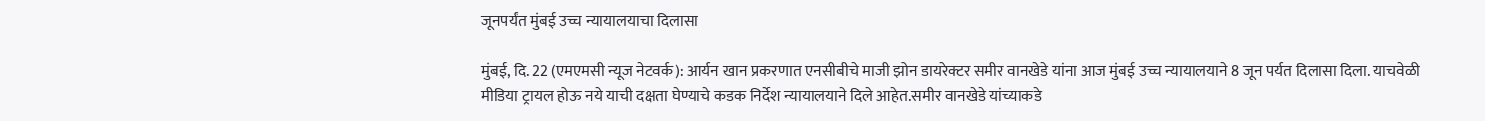जूनपर्यंत मुंबई उच्च न्यायालयाचा दिलासा

मुंबई, दि. 22 (एमएमसी न्यूज नेटवर्क): आर्यन खान प्रकरणात एनसीबीचे माजी झोन डायरेक्टर समीर वानखेडे यांना आज मुंबई उच्च न्यायालयाने 8 जून पर्यत दिलासा दिला. याचवेळी मीडिया ट्रायल होऊ नये याची दक्षता घेण्याचे कडक निर्देश न्यायालयाने दिले आहेत.समीर वानखेडे यांच्याकडे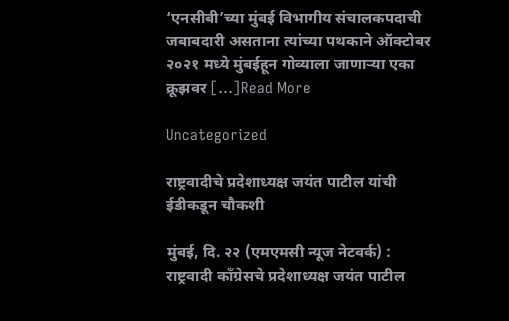‘एनसीबी’च्या मुंबई विभागीय संचालकपदाची जबाबदारी असताना त्यांच्या पथकाने ऑक्टोबर २०२१ मध्ये मुंबईहून गोव्याला जाणाऱ्या एका क्रूझवर […]Read More

Uncategorized

राष्ट्रवादीचे प्रदेशाध्यक्ष जयंत पाटील यांची ईडीकडून चौकशी

मुंबई, दि. २२ (एमएमसी न्यूज नेटवर्क) : राष्ट्रवादी काँग्रेसचे प्रदेशाध्यक्ष जयंत पाटील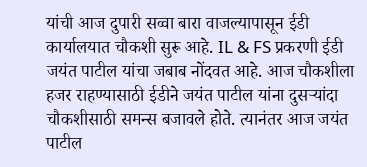यांची आज दुपारी सव्वा बारा वाजल्यापासून ईडी कार्यालयात चौकशी सुरू आहे. IL & FS प्रकरणी ईडी जयंत पाटील यांचा जबाब नोंदवत आहे. आज चौकशीला हजर राहण्यासाठी ईडीने जयंत पाटील यांना दुसऱ्यांदा चौकशीसाठी समन्स बजावले होते. त्यानंतर आज जयंत पाटील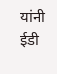यांनी ईडी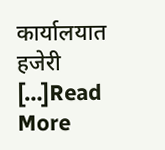कार्यालयात हजेरी […]Read More